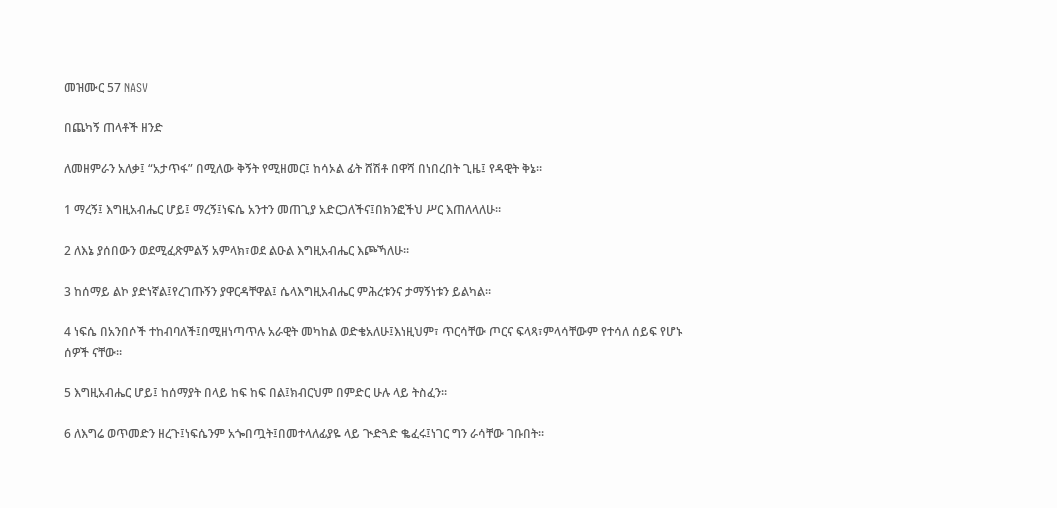መዝሙር 57 NASV

በጨካኝ ጠላቶች ዘንድ

ለመዘምራን አለቃ፤ “አታጥፋ” በሚለው ቅኝት የሚዘመር፤ ከሳኦል ፊት ሸሽቶ በዋሻ በነበረበት ጊዜ፤ የዳዊት ቅኔ።

1 ማረኝ፤ እግዚአብሔር ሆይ፤ ማረኝ፤ነፍሴ አንተን መጠጊያ አድርጋለችና፤በክንፎችህ ሥር እጠለላለሁ።

2 ለእኔ ያሰበውን ወደሚፈጽምልኝ አምላክ፣ወደ ልዑል እግዚአብሔር እጮኻለሁ።

3 ከሰማይ ልኮ ያድነኛል፤የረገጡኝን ያዋርዳቸዋል፤ ሴላእግዚአብሔር ምሕረቱንና ታማኝነቱን ይልካል።

4 ነፍሴ በአንበሶች ተከብባለች፤በሚዘነጣጥሉ አራዊት መካከል ወድቄአለሁ፤እነዚህም፣ ጥርሳቸው ጦርና ፍላጻ፣ምላሳቸውም የተሳለ ሰይፍ የሆኑ ሰዎች ናቸው።

5 እግዚአብሔር ሆይ፤ ከሰማያት በላይ ከፍ ከፍ በል፤ክብርህም በምድር ሁሉ ላይ ትስፈን።

6 ለእግሬ ወጥመድን ዘረጉ፤ነፍሴንም አጐበጧት፤በመተላለፊያዬ ላይ ጒድጓድ ቈፈሩ፤ነገር ግን ራሳቸው ገቡበት።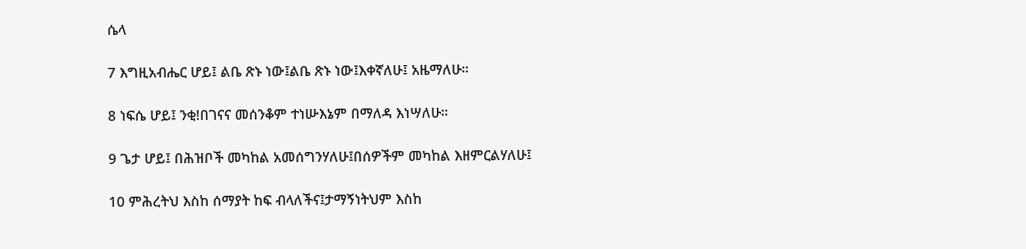ሴላ

7 እግዚአብሔር ሆይ፤ ልቤ ጽኑ ነው፤ልቤ ጽኑ ነው፤እቀኛለሁ፤ አዜማለሁ።

8 ነፍሴ ሆይ፤ ንቂ!በገናና መሰንቆም ተነሡእኔም በማለዳ እነሣለሁ።

9 ጌታ ሆይ፤ በሕዝቦች መካከል አመሰግንሃለሁ፤በሰዎችም መካከል እዘምርልሃለሁ፤

10 ምሕረትህ እስከ ሰማያት ከፍ ብላለችና፤ታማኝነትህም እስከ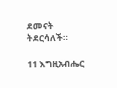ደመናት ትደርሳለች።

11 እግዚአብሔር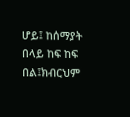ሆይ፤ ከሰማያት በላይ ከፍ ከፍ በል፤ክብርህም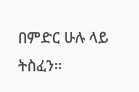በምድር ሁሉ ላይ ትስፈን።